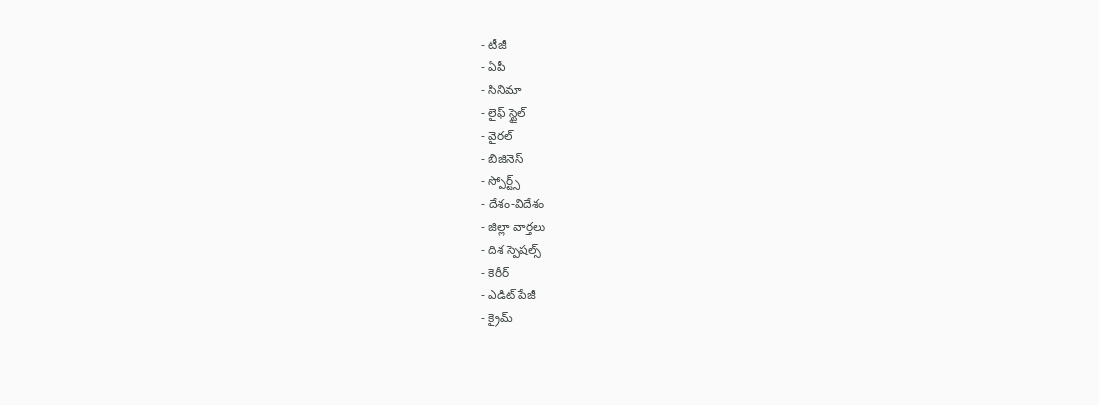- టీజీ
- ఏపీ
- సినిమా
- లైఫ్ స్టైల్
- వైరల్
- బిజినెస్
- స్పోర్ట్స్
- దేశం-విదేశం
- జిల్లా వార్తలు
- దిశ స్పెషల్స్
- కెరీర్
- ఎడిట్ పేజీ
- క్రైమ్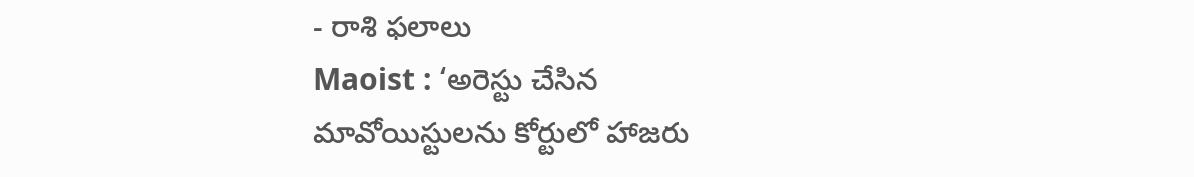- రాశి ఫలాలు
Maoist : ‘అరెస్టు చేసిన మావోయిస్టులను కోర్టులో హాజరు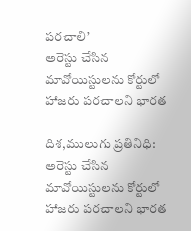పరచాలి’
అరెస్టు చేసిన మావోయిస్టులను కోర్టులో హాజరు పరచాలని భారత

దిశ,ములుగు ప్రతినిధి: అరెస్టు చేసిన మావోయిస్టులను కోర్టులో హాజరు పరచాలని భారత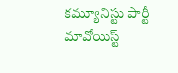కమ్యూనిస్టు పార్టీ మావోయిస్ట్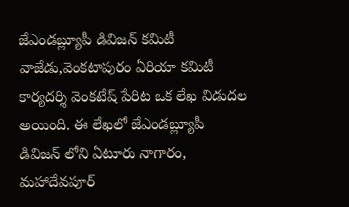జేఎండబ్ల్యూపీ డివిజన్ కమిటీ వాజేడు,వెంకటాపురం ఏరియా కమిటీ కార్యదర్శి వెంకటేష్ పేరిట ఒక లేఖ విడుదల అయింది. ఈ లేఖలో జేఎండబ్ల్యూపీ డివిజన్ లోని ఏటూరు నాగారం, మహాదేవపూర్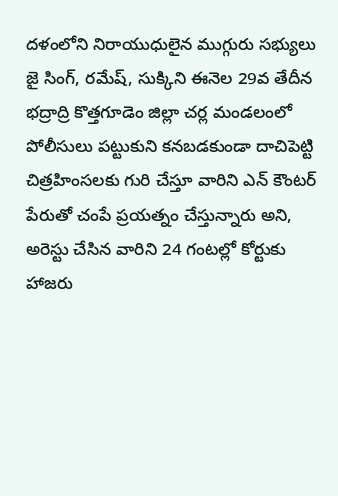దళంలోని నిరాయుధులైన ముగ్గురు సభ్యులు జై సింగ్, రమేష్, సుక్కిని ఈనెల 29వ తేదీన భద్రాద్రి కొత్తగూడెం జిల్లా చర్ల మండలంలో పోలీసులు పట్టుకుని కనబడకుండా దాచిపెట్టి చిత్రహింసలకు గురి చేస్తూ వారిని ఎన్ కౌంటర్ పేరుతో చంపే ప్రయత్నం చేస్తున్నారు అని, అరెస్టు చేసిన వారిని 24 గంటల్లో కోర్టుకు హాజరు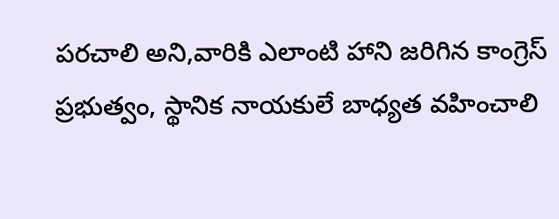పరచాలి అని,వారికి ఎలాంటి హాని జరిగిన కాంగ్రెస్ ప్రభుత్వం, స్థానిక నాయకులే బాధ్యత వహించాలి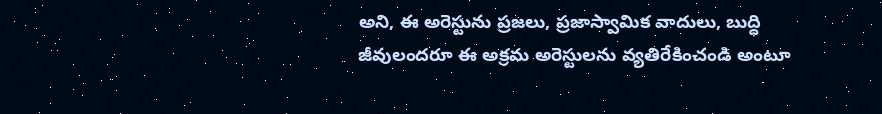అని, ఈ అరెస్టును ప్రజలు, ప్రజాస్వామిక వాదులు, బుద్ధి జీవులందరూ ఈ అక్రమ అరెస్టులను వ్యతిరేకించండి అంటూ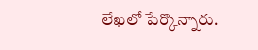లేఖలో పేర్కొన్నారు.